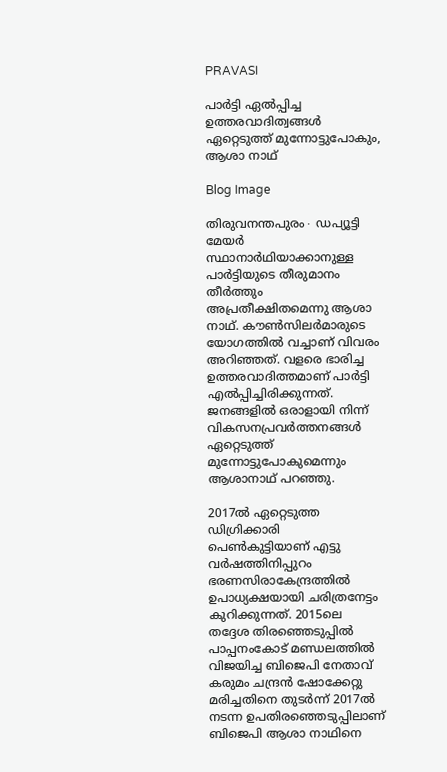PRAVASI

പാർട്ടി ഏൽപ്പിച്ച ഉത്തരവാദിത്വങ്ങൾ ഏറ്റെടുത്ത് മുന്നോട്ടുപോകും, ആശാ നാഥ്

Blog Image

തിരുവനന്തപുരം∙ ഡപ്യൂട്ടി മേയർ സ്ഥാനാർഥിയാക്കാനുള്ള പാർട്ടിയുടെ തീരുമാനം തീർത്തും അപ്രതീക്ഷിതമെന്നു ആശാ നാഥ്. കൗൺസിലർമാരുടെ യോഗത്തിൽ വച്ചാണ് വിവരം അറിഞ്ഞത്. വളരെ ഭാരിച്ച ഉത്തരവാദിത്തമാണ് പാർട്ടി എൽപ്പിച്ചിരിക്കുന്നത്. ജനങ്ങളിൽ ഒരാളായി നിന്ന് വികസനപ്രവർത്തനങ്ങൾ ഏറ്റെടുത്ത് മുന്നോട്ടുപോകുമെന്നും ആശാനാഥ് പറഞ്ഞു.

2017ൽ ഏറ്റെടുത്ത ഡിഗ്രിക്കാരി പെൺകുട്ടിയാണ് എട്ടു വർഷത്തിനിപ്പുറം ഭരണസിരാകേന്ദ്രത്തിൽ ഉപാധ്യക്ഷയായി ചരിത്രനേട്ടം കുറിക്കുന്നത്. 2015ലെ തദ്ദേശ തിരഞ്ഞെടുപ്പിൽ പാപ്പനംകോട് മണ്ഡലത്തിൽ വിജയിച്ച ബിജെപി നേതാവ് കരുമം ചന്ദ്രൻ ഷോക്കേറ്റു മരിച്ചതിനെ തുടർന്ന് 2017ൽ നടന്ന ഉപതിരഞ്ഞെടുപ്പിലാണ് ബിജെപി ആശാ നാഥിനെ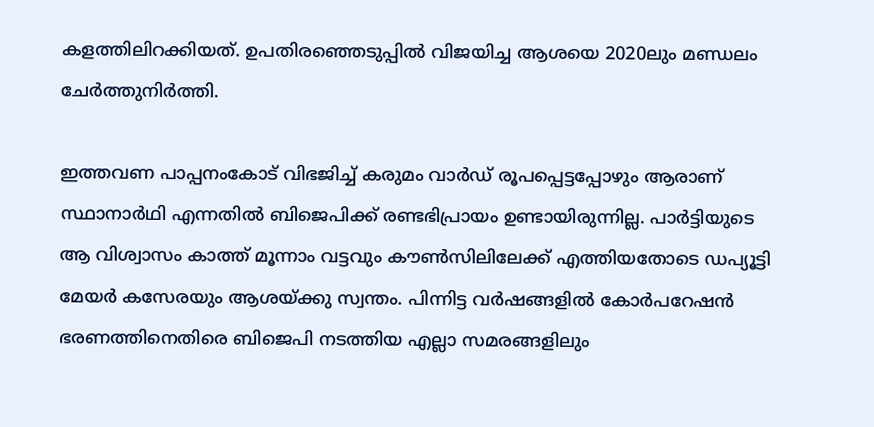കളത്തിലിറക്കിയത്. ഉപതിരഞ്ഞെടുപ്പിൽ വിജയിച്ച ആശയെ 2020ലും മണ്ഡലം ചേർത്തുനിർത്തി.

ഇത്തവണ പാപ്പനംകോട് വിഭജിച്ച് കരുമം വാർഡ് രൂപപ്പെട്ടപ്പോഴും ആരാണ് സ്ഥാനാർഥി എന്നതിൽ ബിജെപിക്ക് രണ്ടഭിപ്രായം ഉണ്ടായിരുന്നില്ല. പാർട്ടിയുടെ ആ വിശ്വാസം കാത്ത് മൂന്നാം വട്ടവും കൗൺസിലിലേക്ക് എത്തിയതോടെ ഡപ്യൂട്ടി മേയർ കസേരയും ആശയ്ക്കു സ്വന്തം. പിന്നിട്ട വർഷങ്ങളിൽ കോർപറേഷൻ ഭരണത്തിനെതിരെ ബിജെപി നടത്തിയ എല്ലാ സമരങ്ങളിലും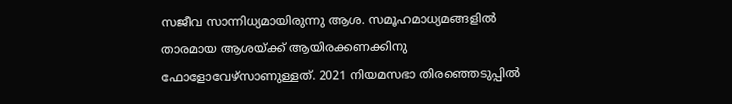സജീവ സാന്നിധ്യമായിരുന്നു ആശ. സമൂഹമാധ്യമങ്ങളിൽ താരമായ ആശയ്ക്ക് ആയിരക്കണക്കിനു ഫോളോവേഴ്‌സാണുള്ളത്. 2021 നിയമസഭാ തിരഞ്ഞെടുപ്പിൽ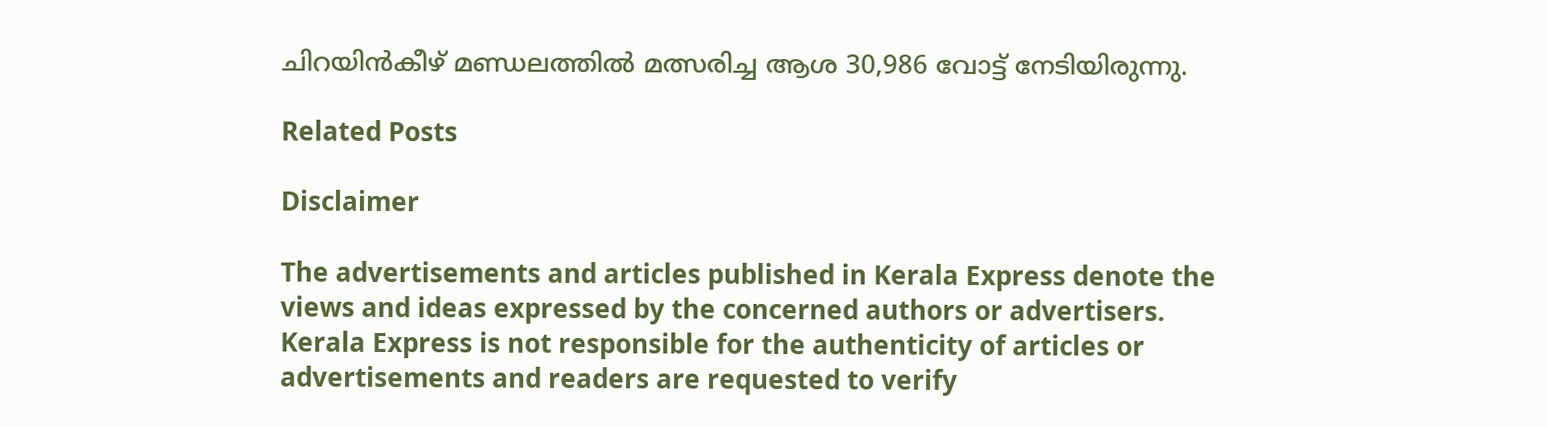ചിറയിൻകീഴ് മണ്ഡലത്തിൽ മത്സരിച്ച ആശ 30,986 വോട്ട് നേടിയിരുന്നു.

Related Posts

Disclaimer

The advertisements and articles published in Kerala Express denote the views and ideas expressed by the concerned authors or advertisers. Kerala Express is not responsible for the authenticity of articles or advertisements and readers are requested to verify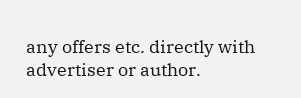any offers etc. directly with advertiser or author.